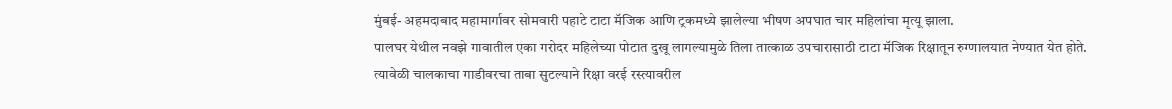मुंबई- अहमदाबाद महामार्गावर सोमवारी पहाटे टाटा मॅजिक आणि ट्रकमध्ये झालेल्या भीषण अपघात चार महिलांचा मृत्यू झाला.
पालघर येथील नवझे गावातील एका गरोदर महिलेच्या पोटात दुखू लागल्यामुळे तिला तात्काळ उपचारासाठी टाटा मॅजिक रिक्षातून रुग्णालयात नेण्यात येत होते. त्यावेळी चालकाचा गाडीवरचा ताबा सुटल्याने रिक्षा वरई रस्त्यावरील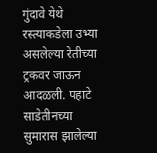गुंदावे येथे रस्त्याकडेला उभ्या असलेल्या रेतीच्या ट्रकवर जाऊन आदळली. पहाटे साडेतीनच्या सुमारास झालेल्या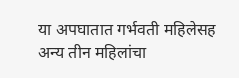या अपघातात गर्भवती महिलेसह अन्य तीन महिलांचा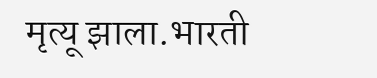मृत्यू झाला.भारती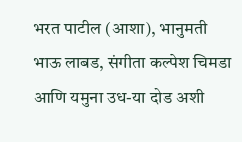भरत पाटील (आशा), भानुमती भाऊ लाबड, संगीता कल्पेश चिमडा आणि यमुना उध-या दोड अशी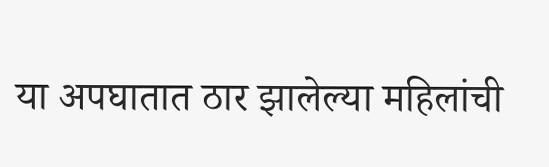या अपघातात ठार झालेल्या महिलांची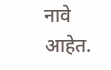नावे आहेत.